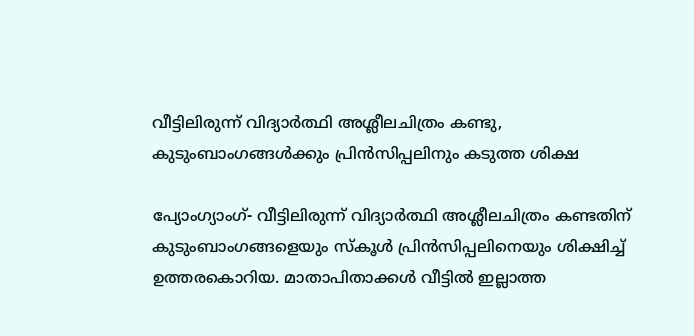വീട്ടിലിരുന്ന് വിദ്യാര്‍ത്ഥി അശ്ലീലചിത്രം കണ്ടു,   കുടുംബാംഗങ്ങള്‍ക്കും പ്രിന്‍സിപ്പലിനും കടുത്ത ശിക്ഷ

പ്യോംഗ്യാംഗ്- വീട്ടിലിരുന്ന് വിദ്യാര്‍ത്ഥി അശ്ലീലചിത്രം കണ്ടതിന് കുടുംബാംഗങ്ങളെയും സ്‌കൂള്‍ പ്രിന്‍സിപ്പലിനെയും ശിക്ഷിച്ച് ഉത്തരകൊറിയ. മാതാപിതാക്കള്‍ വീട്ടില്‍ ഇല്ലാത്ത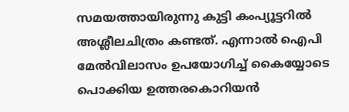സമയത്തായിരുന്നു കുട്ടി കംപ്യൂട്ടറില്‍ അശ്ലീലചിത്രം കണ്ടത്. എന്നാല്‍ ഐപി മേല്‍വിലാസം ഉപയോഗിച്ച് കൈയ്യോടെ പൊക്കിയ ഉത്തരകൊറിയന്‍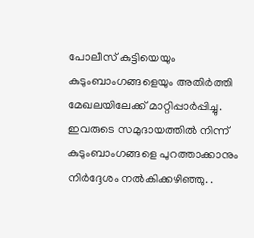പോലീസ് കുട്ടിയെയും കുടുംബാംഗങ്ങളെയും അതിര്‍ത്തി മേഖലയിലേക്ക് മാറ്റിപ്പാര്‍പ്പിച്ചു.
ഇവരുടെ സമുദായത്തില്‍ നിന്ന് കുടുംബാംഗങ്ങളെ പുറത്താക്കാനും നിര്‍ദ്ദേശം നല്‍കിക്കഴിഞ്ഞു. .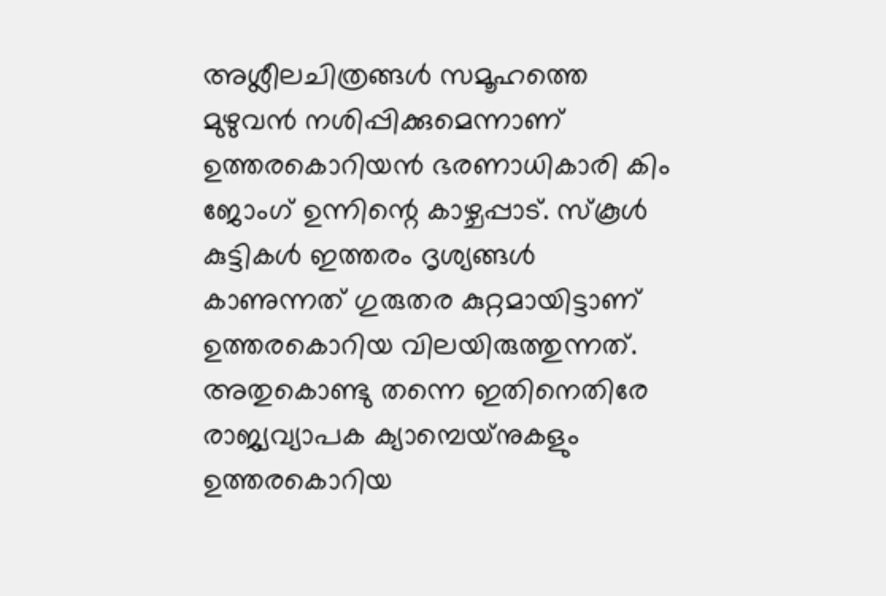അശ്ലീലചിത്രങ്ങള്‍ സമൂഹത്തെ മുഴുവന്‍ നശിപ്പിക്കുമെന്നാണ് ഉത്തരകൊറിയന്‍ ഭരണാധികാരി കിം ജോംഗ് ഉന്നിന്റെ കാഴ്ചപ്പാട്. സ്‌കൂള്‍ കുട്ടികള്‍ ഇത്തരം ദൃശ്യങ്ങള്‍ കാണുന്നത് ഗുരുതര കുറ്റമായിട്ടാണ് ഉത്തരകൊറിയ വിലയിരുത്തുന്നത്. അതുകൊണ്ടു തന്നെ ഇതിനെതിരേ രാജ്യവ്യാപക ക്യാമ്പെയ്‌നുകളും ഉത്തരകൊറിയ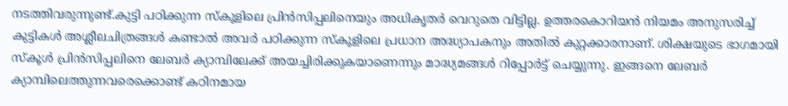നടത്തിവരുന്നുണ്ട്.കുട്ടി പഠിക്കുന്ന സ്‌കൂളിലെ പ്രിന്‍സിപ്പലിനെയും അധികൃതര്‍ വെറുതെ വിട്ടില്ല. ഉത്തരകൊറിയന്‍ നിയമം അനുസരിച്ച് കുട്ടികള്‍ അശ്ലീലചിത്രങ്ങള്‍ കണ്ടാല്‍ അവര്‍ പഠിക്കുന്ന സ്‌കൂളിലെ പ്രധാന അദ്ധ്യാപകനും അതില്‍ കുറ്റക്കാരനാണ്. ശിക്ഷയുടെ ഭാഗമായി സ്‌കൂള്‍ പ്രിന്‍സിപ്പലിനെ ലേബര്‍ ക്യാമ്പിലേക്ക് അയച്ചിരിക്കുകയാണെന്നും മാദ്ധ്യമങ്ങള്‍ റിപ്പോര്‍ട്ട് ചെയ്യുന്നു. ഇങ്ങനെ ലേബര്‍ ക്യാമ്പിലെത്തുന്നവരെക്കൊണ്ട് കഠിനമായ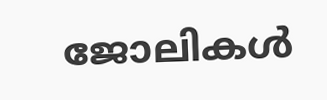ജോലികള്‍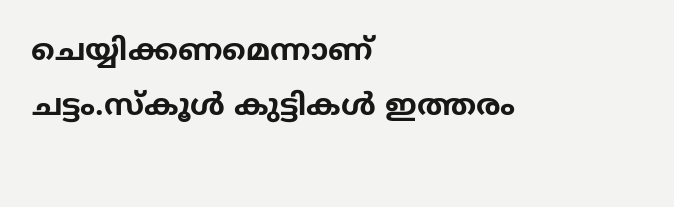ചെയ്യിക്കണമെന്നാണ് ചട്ടം.സ്‌കൂള്‍ കുട്ടികള്‍ ഇത്തരം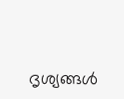ദൃശ്യങ്ങള്‍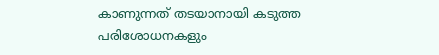കാണുന്നത് തടയാനായി കടുത്ത പരിശോധനകളും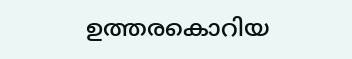ഉത്തരകൊറിയ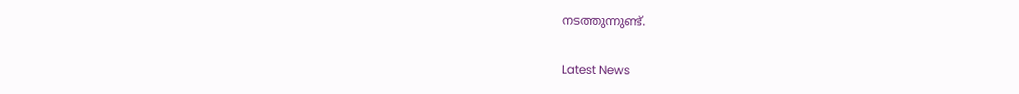നടത്തുന്നുണ്ട്.

Latest News